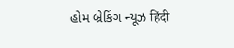હોમ બ્રેકિંગ ન્યૂઝ हिंदी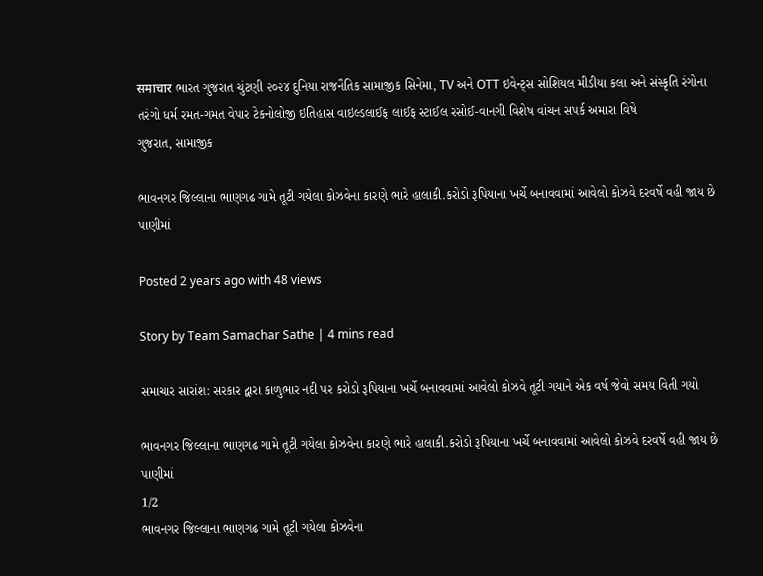समाचार ભારત ગુજરાત ચુંટણી ૨૦૨૪ દુનિયા રાજનૈતિક સામાજીક સિનેમા, TV અને OTT ઇવેન્ટ્સ સોશિયલ મીડીયા કલા અને સંસ્કૃતિ રંગોના તરંગો ધર્મ રમત-ગમત વેપાર ટેકનોલોજી ઇતિહાસ વાઇલ્ડલાઈફ લાઈફ સ્ટાઈલ રસોઈ-વાનગી વિશેષ વાંચન સપર્ક અમારા વિષે
ગુજરાત, સામાજીક

ભાવનગર જિલ્લાના ભાણગઢ ગામે તૂટી ગયેલા કોઝવેના કારણે ભારે હાલાકી.કરોડો રૂપિયાના ખર્ચે બનાવવામાં આવેલો કોઝવે દરવર્ષે વહી જાય છે પાણીમાં

Posted 2 years ago with 48 views

Story by Team Samachar Sathe | 4 mins read

સમાચાર સારાંશ: સરકાર દ્વારા કાળુભાર નદી પર કરોડો રૂપિયાના ખર્ચે બનાવવામાં આવેલો કોઝવે તૂટી ગયાને એક વર્ષ જેવો સમય વિતી ગયો

ભાવનગર જિલ્લાના ભાણગઢ ગામે તૂટી ગયેલા કોઝવેના કારણે ભારે હાલાકી.કરોડો રૂપિયાના ખર્ચે બનાવવામાં આવેલો કોઝવે દરવર્ષે વહી જાય છે પાણીમાં
1/2
ભાવનગર જિલ્લાના ભાણગઢ ગામે તૂટી ગયેલા કોઝવેના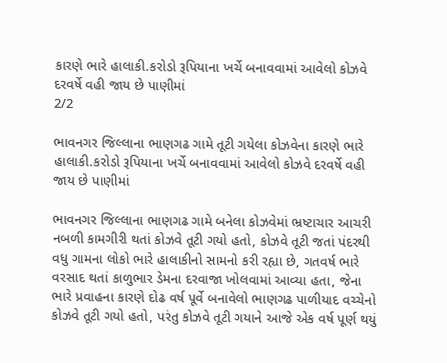કારણે ભારે હાલાકી.કરોડો રૂપિયાના ખર્ચે બનાવવામાં આવેલો કોઝવે દરવર્ષે વહી જાય છે પાણીમાં
2/2

ભાવનગર જિલ્લાના ભાણગઢ ગામે તૂટી ગયેલા કોઝવેના કારણે ભારે હાલાકી.કરોડો રૂપિયાના ખર્ચે બનાવવામાં આવેલો કોઝવે દરવર્ષે વહી જાય છે પાણીમાં

ભાવનગર જિલ્લાના ભાણગઢ ગામે બનેલા કોઝવેમાં ભ્રષ્ટાચાર આચરી નબળી કામગીરી થતાં કોઝવે તૂટી ગયો હતો, કોઝવે તૂટી જતાં પંદરથી વધુ ગામના લોકો ભારે હાલાકીનો સામનો કરી રહ્યા છે, ગતવર્ષ ભારે વરસાદ થતાં કાળુભાર ડેમના દરવાજા ખોલવામાં આવ્યા હતા, જેના ભારે પ્રવાહના કારણે દોઢ વર્ષ પૂર્વે બનાવેલો ભાણગઢ પાળીયાદ વચ્ચેનો કોઝવે તૂટી ગયો હતો, પરંતુ કોઝવે તૂટી ગયાને આજે એક વર્ષ પૂર્ણ થયું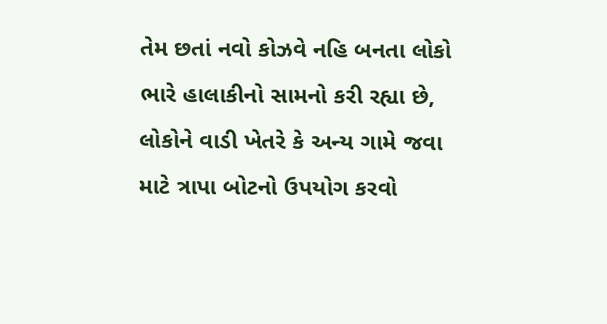તેમ છતાં નવો કોઝવે નહિ બનતા લોકો ભારે હાલાકીનો સામનો કરી રહ્યા છે, લોકોને વાડી ખેતરે કે અન્ય ગામે જવા માટે ત્રાપા બોટનો ઉપયોગ કરવો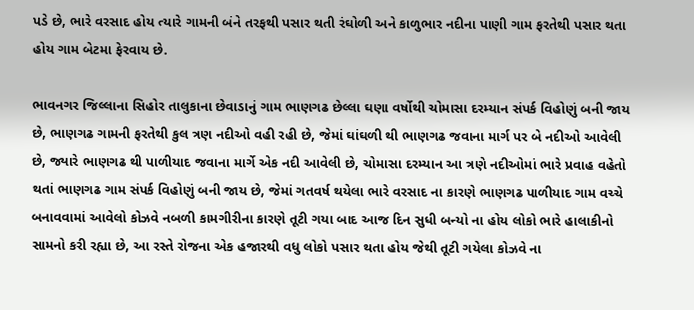પડે છે, ભારે વરસાદ હોય ત્યારે ગામની બંને તરફથી પસાર થતી રંઘોળી અને કાળુભાર નદીના પાણી ગામ ફરતેથી પસાર થતા હોય ગામ બેટમા ફેરવાય છે.

ભાવનગર જિલ્લાના સિહોર તાલુકાના છેવાડાનું ગામ ભાણગઢ છેલ્લા ઘણા વર્ષોથી ચોમાસા દરમ્યાન સંપર્ક વિહોણું બની જાય છે, ભાણગઢ ગામની ફરતેથી કુલ ત્રણ નદીઓ વહી રહી છે, જેમાં ઘાંઘળી થી ભાણગઢ જવાના માર્ગ પર બે નદીઓ આવેલી છે, જ્યારે ભાણગઢ થી પાળીયાદ જવાના માર્ગે એક નદી આવેલી છે, ચોમાસા દરમ્યાન આ ત્રણે નદીઓમાં ભારે પ્રવાહ વહેતો થતાં ભાણગઢ ગામ સંપર્ક વિહોણું બની જાય છે, જેમાં ગતવર્ષ થયેલા ભારે વરસાદ ના કારણે ભાણગઢ પાળીયાદ ગામ વચ્ચે બનાવવામાં આવેલો કોઝવે નબળી કામગીરીના કારણે તૂટી ગયા બાદ આજ દિન સુધી બન્યો ના હોય લોકો ભારે હાલાકીનો સામનો કરી રહ્યા છે, આ રસ્તે રોજના એક હજારથી વધુ લોકો પસાર થતા હોય જેથી તૂટી ગયેલા કોઝવે ના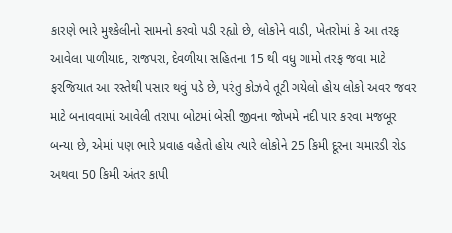કારણે ભારે મુશ્કેલીનો સામનો કરવો પડી રહ્યો છે, લોકોને વાડી, ખેતરોમાં કે આ તરફ આવેલા પાળીયાદ, રાજપરા, દેવળીયા સહિતના 15 થી વધુ ગામો તરફ જવા માટે ફરજિયાત આ રસ્તેથી પસાર થવું પડે છે, પરંતુ કોઝવે તૂટી ગયેલો હોય લોકો અવર જવર માટે બનાવવામાં આવેલી તરાપા બોટમાં બેસી જીવના જોખમે નદી પાર કરવા મજબૂર બન્યા છે, એમાં પણ ભારે પ્રવાહ વહેતો હોય ત્યારે લોકોને 25 કિમી દૂરના ચમારડી રોડ અથવા 50 કિમી અંતર કાપી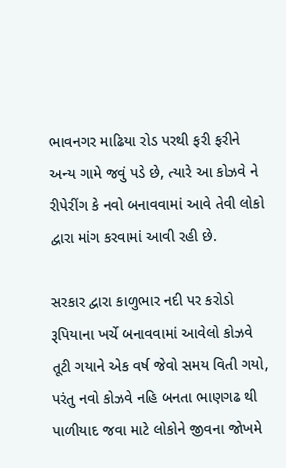ભાવનગર માઢિયા રોડ પરથી ફરી ફરીને અન્ય ગામે જવું પડે છે, ત્યારે આ કોઝવે ને રીપેરીંગ કે નવો બનાવવામાં આવે તેવી લોકો દ્વારા માંગ કરવામાં આવી રહી છે.

સરકાર દ્વારા કાળુભાર નદી પર કરોડો રૂપિયાના ખર્ચે બનાવવામાં આવેલો કોઝવે તૂટી ગયાને એક વર્ષ જેવો સમય વિતી ગયો, પરંતુ નવો કોઝવે નહિ બનતા ભાણગઢ થી પાળીયાદ જવા માટે લોકોને જીવના જોખમે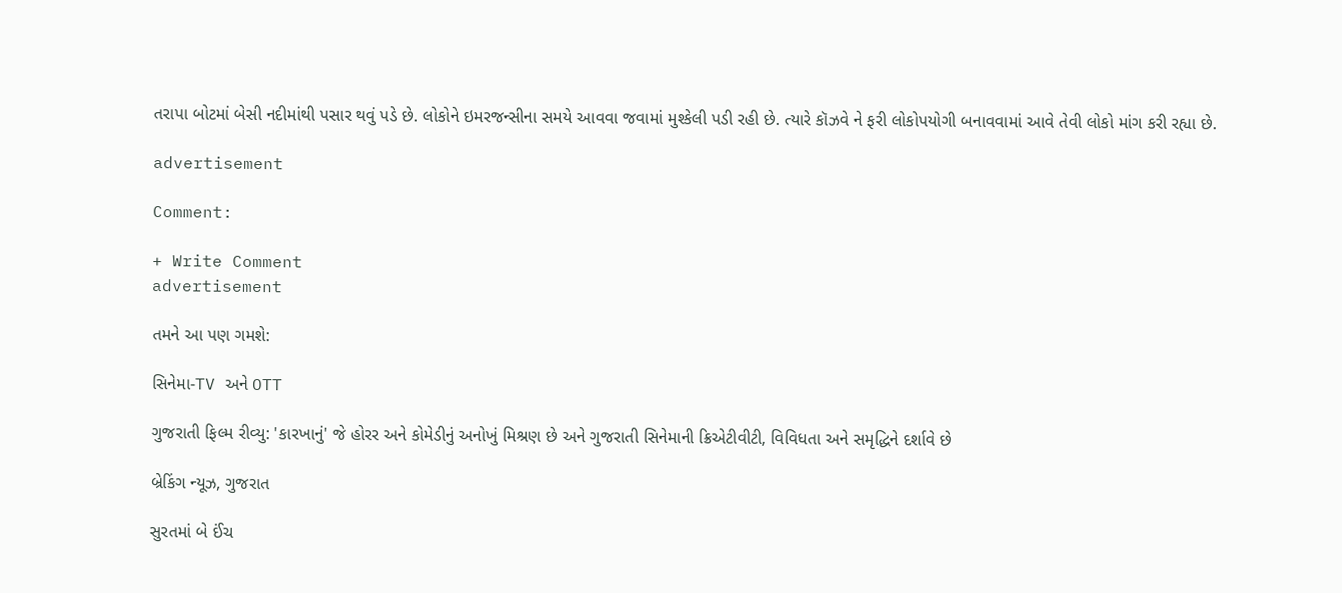તરાપા બોટમાં બેસી નદીમાંથી પસાર થવું પડે છે. લોકોને ઇમરજન્સીના સમયે આવવા જવામાં મુશ્કેલી પડી રહી છે. ત્યારે કૉઝવે ને ફરી લોકોપયોગી બનાવવામાં આવે તેવી લોકો માંગ કરી રહ્યા છે.

advertisement

Comment:

+ Write Comment
advertisement

તમને આ પણ ગમશે:

સિનેમા-TV અને OTT

ગુજરાતી ફિલ્મ રીવ્યુ: 'કારખાનું' જે હોરર અને કોમેડીનું અનોખું મિશ્રણ છે અને ગુજરાતી સિનેમાની ક્રિએટીવીટી, વિવિધતા અને સમૃદ્ધિને દર્શાવે છે

બ્રેકિંગ ન્યૂઝ, ગુજરાત

સુરતમાં બે ઈંચ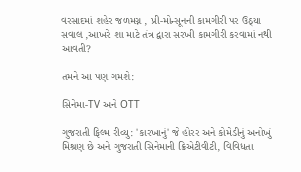વરસાદમાં શહેર જળમગ્ન , પ્રી-મોન્સૂનની કામગીરી પર ઉઠ્યા સવાલ ,આખરે શા માટે તંત્ર દ્વારા સરખી કામગીરી કરવામાં નથી આવતી?

તમને આ પણ ગમશે:

સિનેમા-TV અને OTT

ગુજરાતી ફિલ્મ રીવ્યુ: 'કારખાનું' જે હોરર અને કોમેડીનું અનોખું મિશ્રણ છે અને ગુજરાતી સિનેમાની ક્રિએટીવીટી, વિવિધતા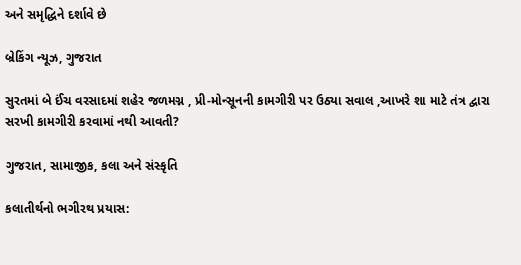અને સમૃદ્ધિને દર્શાવે છે

બ્રેકિંગ ન્યૂઝ, ગુજરાત

સુરતમાં બે ઈંચ વરસાદમાં શહેર જળમગ્ન , પ્રી-મોન્સૂનની કામગીરી પર ઉઠ્યા સવાલ ,આખરે શા માટે તંત્ર દ્વારા સરખી કામગીરી કરવામાં નથી આવતી?

ગુજરાત, સામાજીક, કલા અને સંસ્કૃતિ

કલાતીર્થનો ભગીરથ પ્રયાસ: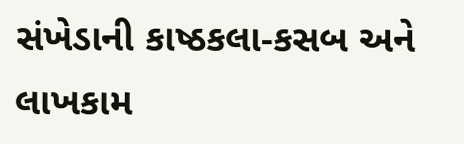સંખેડાની કાષ્ઠકલા-કસબ અને લાખકામ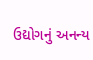ઉદ્યોગનું અનન્ય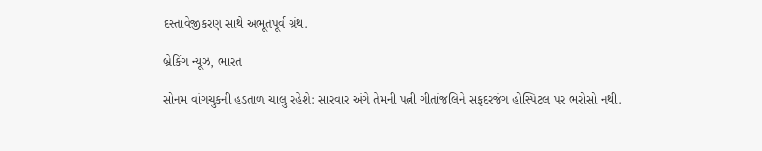દસ્તાવેજીકરણ સાથે અભૂતપૂર્વ ગ્રંથ.

બ્રેકિંગ ન્યૂઝ, ભારત

સોનમ વાંગચુકની હડતાળ ચાલુ રહેશે: સારવાર અંગે તેમની પત્ની ગીતાંજલિને સફદરજંગ હોસ્પિટલ પર ભરોસો નથી.